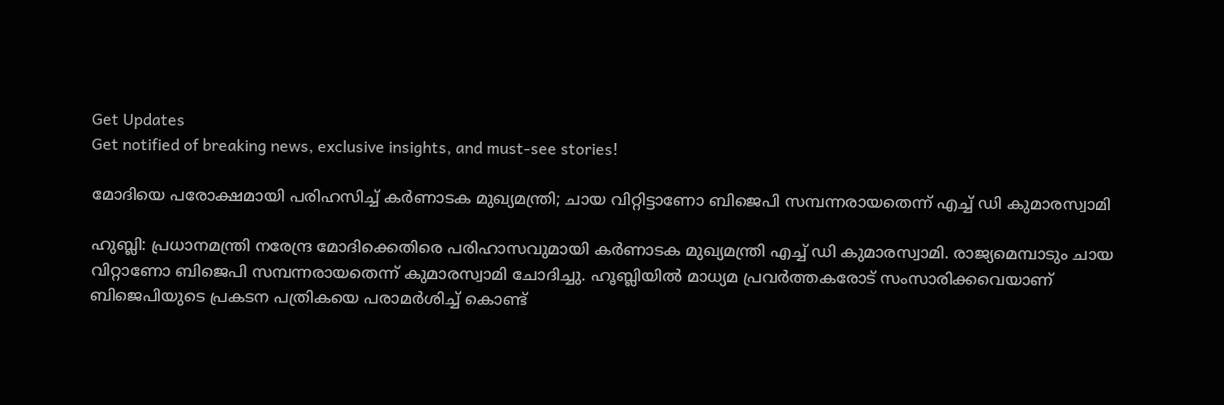Get Updates
Get notified of breaking news, exclusive insights, and must-see stories!

മോദിയെ പരോക്ഷമായി പരിഹസിച്ച് കര്‍ണാടക മുഖ്യമന്ത്രി; ചായ വിറ്റിട്ടാണോ ബിജെപി സമ്പന്നരായതെന്ന് എച്ച് ഡി കുമാരസ്വാമി

ഹുബ്ലി: പ്രധാനമന്ത്രി നരേന്ദ്ര മോദിക്കെതിരെ പരിഹാസവുമായി കര്‍ണാടക മുഖ്യമന്ത്രി എച്ച് ഡി കുമാരസ്വാമി. രാജ്യമെമ്പാടും ചായ വിറ്റാണോ ബിജെപി സമ്പന്നരായതെന്ന് കുമാരസ്വാമി ചോദിച്ചു. ഹൂബ്ലിയില്‍ മാധ്യമ പ്രവര്‍ത്തകരോട് സംസാരിക്കവെയാണ് ബിജെപിയുടെ പ്രകടന പത്രികയെ പരാമര്‍ശിച്ച് കൊണ്ട്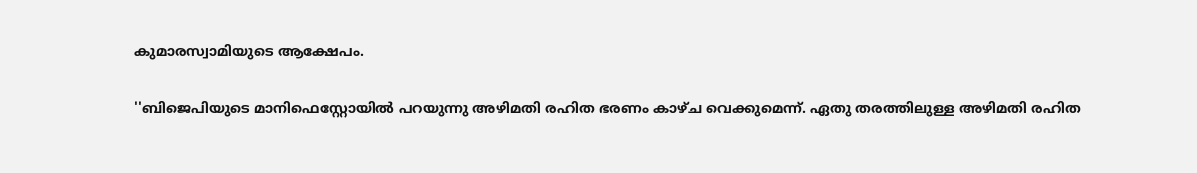കുമാരസ്വാമിയുടെ ആക്ഷേപം.

''ബിജെപിയുടെ മാനിഫെസ്റ്റോയില്‍ പറയുന്നു അഴിമതി രഹിത ഭരണം കാഴ്ച വെക്കുമെന്ന്. ഏതു തരത്തിലുള്ള അഴിമതി രഹിത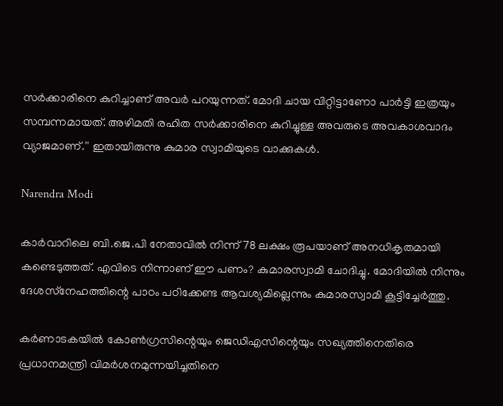സര്‍ക്കാരിനെ കുറിച്ചാണ് അവര്‍ പറയുന്നത്. മോദി ചായ വിറ്റിട്ടാണോ പാര്‍ട്ടി ഇത്രയും സമ്പന്നമായത്. അഴിമതി രഹിത സര്‍ക്കാരിനെ കുറിച്ചുള്ള അവരുടെ അവകാശവാദം വ്യാജമാണ്.'' ഇതായിരുന്നു കുമാര സ്വാമിയുടെ വാക്കുകള്‍.

Narendra Modi

കാര്‍വാറിലെ ബി.ജെ.പി നേതാവില്‍ നിന്ന് 78 ലക്ഷം രൂപയാണ് അനധികൃതമായി കണ്ടെടുത്തത്. എവിടെ നിന്നാണ് ഈ പണം? കുമാരസ്വാമി ചോദിച്ചു. മോദിയില്‍ നിന്നും ദേശസ്‌നേഹത്തിന്റെ പാഠം പഠിക്കേണ്ട ആവശ്യമില്ലെന്നും കുമാരസ്വാമി കൂട്ടിച്ചേര്‍ത്തു.

കര്‍ണാടകയില്‍ കോണ്‍ഗ്രസിന്റെയും ജെഡിഎസിന്റെയും സഖ്യത്തിനെതിരെ പ്രധാനമന്ത്രി വിമര്‍ശനമുന്നയിച്ചതിനെ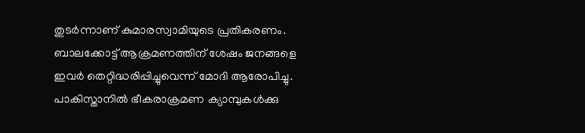തുടര്‍ന്നാണ് കുമാരസ്വാമിയുടെ പ്രതികരണം. ബാലക്കോട്ട് ആക്രമണത്തിന് ശേഷം ജനങ്ങളെ ഇവര്‍ തെറ്റിദ്ധരിപ്പിച്ചുവെന്ന് മോദി ആരോപിച്ചു. പാകിസ്താനില്‍ ഭീകരാക്രമണ ക്യാമ്പുകള്‍ക്കു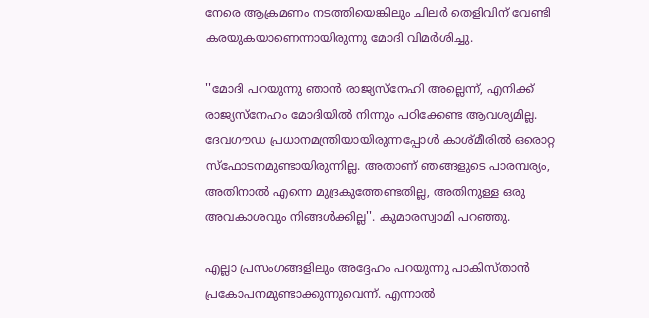നേരെ ആക്രമണം നടത്തിയെങ്കിലും ചിലര്‍ തെളിവിന് വേണ്ടി കരയുകയാണെന്നായിരുന്നു മോദി വിമര്‍ശിച്ചു.

''മോദി പറയുന്നു ഞാന്‍ രാജ്യസ്‌നേഹി അല്ലെന്ന്, എനിക്ക് രാജ്യസ്‌നേഹം മോദിയില്‍ നിന്നും പഠിക്കേണ്ട ആവശ്യമില്ല. ദേവഗൗഡ പ്രധാനമന്ത്രിയായിരുന്നപ്പോള്‍ കാശ്മീരില്‍ ഒരൊറ്റ സ്‌ഫോടനമുണ്ടായിരുന്നില്ല. അതാണ് ഞങ്ങളുടെ പാരമ്പര്യം, അതിനാല്‍ എന്നെ മുദ്രകുത്തേണ്ടതില്ല, അതിനുള്ള ഒരു അവകാശവും നിങ്ങള്‍ക്കില്ല''. കുമാരസ്വാമി പറഞ്ഞു.

എല്ലാ പ്രസംഗങ്ങളിലും അദ്ദേഹം പറയുന്നു പാകിസ്താന്‍ പ്രകോപനമുണ്ടാക്കുന്നുവെന്ന്. എന്നാല്‍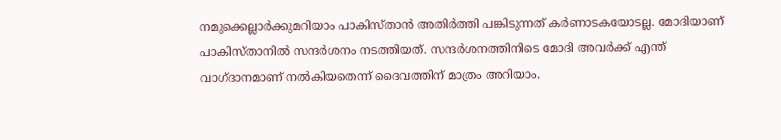നമുക്കെല്ലാര്‍ക്കുമറിയാം പാകിസ്താന്‍ അതിര്‍ത്തി പങ്കിടുന്നത് കര്‍ണാടകയോടല്ല. മോദിയാണ് പാകിസ്താനില്‍ സന്ദര്‍ശനം നടത്തിയത്. സന്ദര്‍ശനത്തിനിടെ മോദി അവര്‍ക്ക് എന്ത് വാഗ്ദാനമാണ് നല്‍കിയതെന്ന് ദൈവത്തിന് മാത്രം അറിയാം.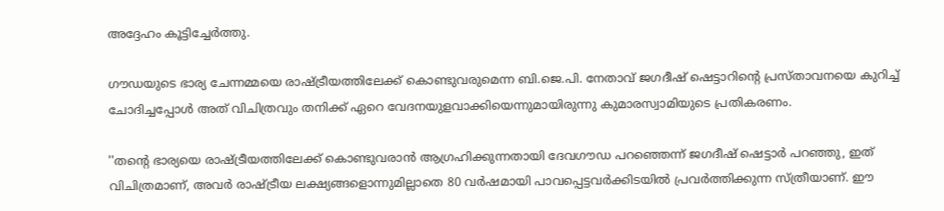അദ്ദേഹം കൂട്ടിച്ചേര്‍ത്തു.

ഗൗഡയുടെ ഭാര്യ ചേന്നമ്മയെ രാഷ്ട്രീയത്തിലേക്ക് കൊണ്ടുവരുമെന്ന ബി.ജെ.പി. നേതാവ് ജഗദീഷ് ഷെട്ടാറിന്റെ പ്രസ്താവനയെ കുറിച്ച് ചോദിച്ചപ്പോള്‍ അത് വിചിത്രവും തനിക്ക് ഏറെ വേദനയുളവാക്കിയെന്നുമായിരുന്നു കുമാരസ്വാമിയുടെ പ്രതികരണം.

''തന്റെ ഭാര്യയെ രാഷ്ട്രീയത്തിലേക്ക് കൊണ്ടുവരാന്‍ ആഗ്രഹിക്കുന്നതായി ദേവഗൗഡ പറഞ്ഞെന്ന് ജഗദീഷ് ഷെട്ടാര്‍ പറഞ്ഞു, ഇത് വിചിത്രമാണ്, അവര്‍ രാഷ്ട്രീയ ലക്ഷ്യങ്ങളൊന്നുമില്ലാതെ 80 വര്‍ഷമായി പാവപ്പെട്ടവര്‍ക്കിടയില്‍ പ്രവര്‍ത്തിക്കുന്ന സ്ത്രീയാണ്. ഈ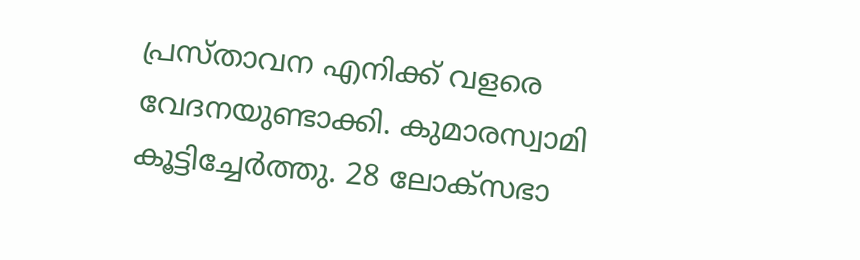പ്രസ്താവന എനിക്ക് വളരെ വേദനയുണ്ടാക്കി. കുമാരസ്വാമി കൂട്ടിച്ചേര്‍ത്തു. 28 ലോക്‌സഭാ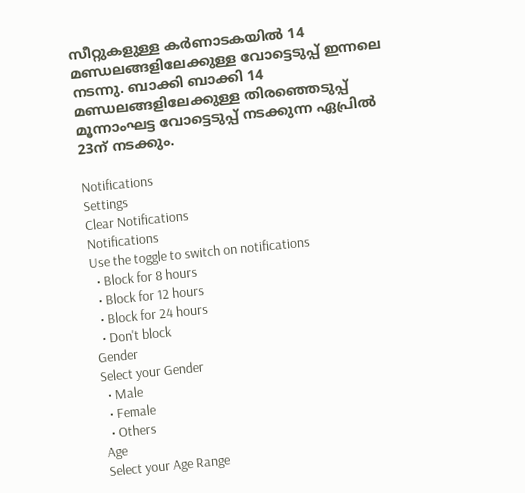സീറ്റുകളുള്ള കര്‍ണാടകയില്‍ 14 മണ്ഡലങ്ങളിലേക്കുള്ള വോട്ടെടുപ്പ് ഇന്നലെ നടന്നു. ബാക്കി ബാക്കി 14 മണ്ഡലങ്ങളിലേക്കുള്ള തിരഞ്ഞെടുപ്പ് മൂന്നാംഘട്ട വോട്ടെടുപ്പ് നടക്കുന്ന ഏപ്രില്‍ 23ന് നടക്കും.

Notifications
Settings
Clear Notifications
Notifications
Use the toggle to switch on notifications
  • Block for 8 hours
  • Block for 12 hours
  • Block for 24 hours
  • Don't block
Gender
Select your Gender
  • Male
  • Female
  • Others
Age
Select your Age Range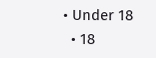• Under 18
  • 18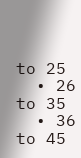to 25
  • 26 to 35
  • 36 to 45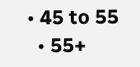• 45 to 55
  • 55+